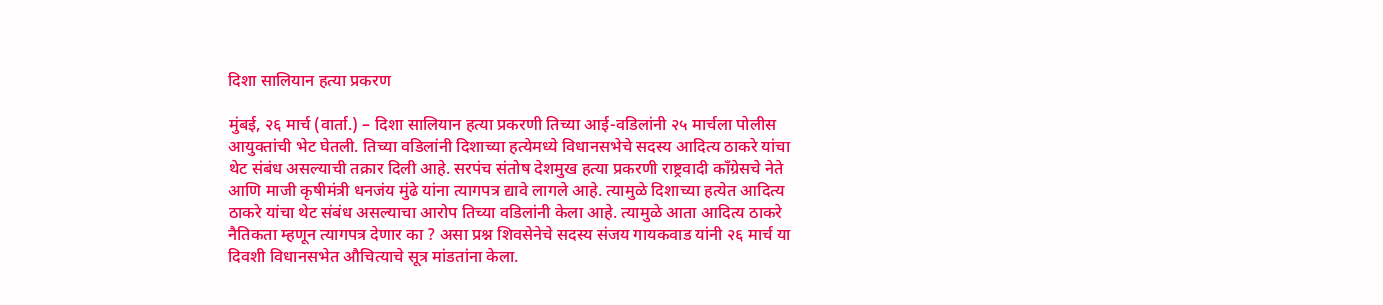दिशा सालियान हत्या प्रकरण

मुंबई, २६ मार्च (वार्ता.) – दिशा सालियान हत्या प्रकरणी तिच्या आई-वडिलांनी २५ मार्चला पोलीस आयुक्तांची भेट घेतली. तिच्या वडिलांनी दिशाच्या हत्येमध्ये विधानसभेचे सदस्य आदित्य ठाकरे यांचा थेट संबंध असल्याची तक्रार दिली आहे. सरपंच संतोष देशमुख हत्या प्रकरणी राष्ट्रवादी काँग्रेसचे नेते आणि माजी कृषीमंत्री धनजंय मुंढे यांना त्यागपत्र द्यावे लागले आहे. त्यामुळे दिशाच्या हत्येत आदित्य ठाकरे यांचा थेट संबंध असल्याचा आरोप तिच्या वडिलांनी केला आहे. त्यामुळे आता आदित्य ठाकरे नैतिकता म्हणून त्यागपत्र देणार का ? असा प्रश्न शिवसेनेचे सदस्य संजय गायकवाड यांनी २६ मार्च या दिवशी विधानसभेत औचित्याचे सूत्र मांडतांना केला.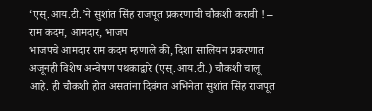‘एस्.आय.टी.’ने सुशांत सिंह राजपूत प्रकरणाची चौकशी करावी ! – राम कदम, आमदार, भाजप
भाजपचे आमदार राम कदम म्हणाले की, दिशा सालियन प्रकरणात अजूनही विशेष अन्वेषण पथकाद्वारे (एस्.आय.टी.) चौकशी चालू आहे. ही चौकशी होत असतांना दिवंगत अभिनेता सुशांत सिंह राजपूत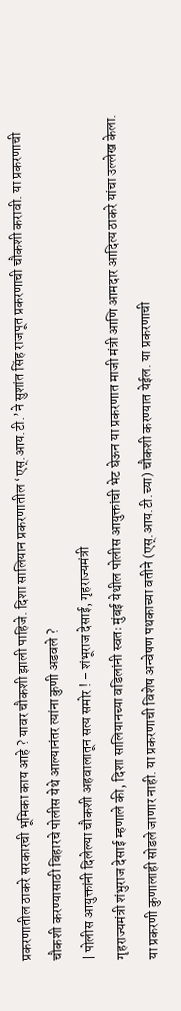प्रकरणातील ठाकरे सरकारची भूमिका काय आहे ? यावर चौकशी झाली पाहिजे. दिशा सालियान प्रकरणातील ‘एस्.आय.टी.’ने सुशांत सिंह राजपूत प्रकरणाची चौकशी करावी. या प्रकरणाची चौकशी करण्यासाठी बिहारचे पोलीस येथे आल्यानंतर त्यांना कुणी अडवले ?
| पोलीस आयुक्तांनी दिलेल्या चौकशी अहवालातून सत्य समोर ! – शंभूराज देसाई, गृहराज्यमंत्री
गृहराज्यमंत्री शंभुराज देसाई म्हणाले की, दिशा सालियानच्या वडिलांनी स्वतः मुंबई येथील पोलीस आयुक्तांची भेट घेऊन या प्रकरणात माजी मंत्री आणि आमदार आदित्य ठाकरे यांचा उल्लेख केला. या प्रकरणी कुणालाही सोडले जाणार नाही. या प्रकरणाची विशेष अन्वेषण पथकाच्या वतीने (एस्.आय.टी.च्या) चौकशी करण्यात येईल. या प्रकरणाची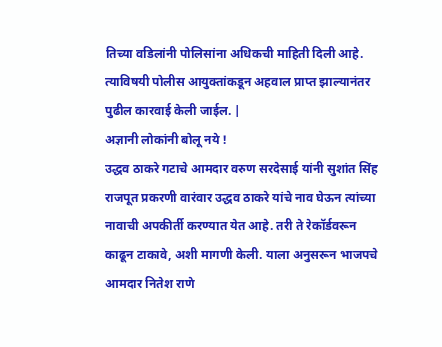तिच्या वडिलांनी पोलिसांना अधिकची माहिती दिली आहे. त्याविषयी पोलीस आयुक्तांकडून अहवाल प्राप्त झाल्यानंतर पुढील कारवाई केली जाईल. |
अज्ञानी लोकांनी बोलू नये !
उद्धव ठाकरे गटाचे आमदार वरुण सरदेसाई यांनी सुशांत सिंह राजपूत प्रकरणी वारंवार उद्धव ठाकरे यांचे नाव घेऊन त्यांच्या नावाची अपकीर्ती करण्यात येत आहे. तरी ते रेकॉर्डवरून काढून टाकावे, अशी मागणी केली. याला अनुसरून भाजपचे आमदार नितेश राणे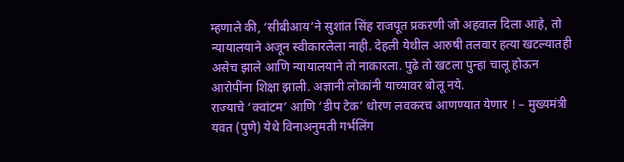म्हणाले की, ‘सीबीआय’ने सुशांत सिंह राजपूत प्रकरणी जो अहवाल दिला आहे, तो न्यायालयाने अजून स्वीकारलेला नाही. देहली येथील आरुषी तलवार हत्या खटल्यातही असेच झाले आणि न्यायालयाने तो नाकारला. पुढे तो खटला पुन्हा चालू होऊन आरोपींना शिक्षा झाली. अज्ञानी लोकांनी याच्यावर बोलू नये.
राज्याचे ‘क्वांटम’ आणि ‘डीप टेक’ धोरण लवकरच आणण्यात येणार ! – मुख्यमंत्री
यवत (पुणे) येथे विनाअनुमती गर्भलिंग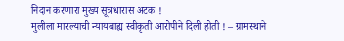निदान करणारा मुख्य सूत्रधारास अटक !
मुलीला मारल्याची न्यायबाह्य स्वीकृती आरोपीने दिली होती ! – ग्रामस्थाने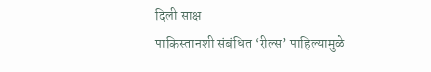दिली साक्ष
पाकिस्तानशी संबंधित ‘रील्स’ पाहिल्यामुळे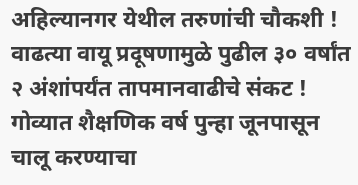अहिल्यानगर येथील तरुणांची चौकशी !
वाढत्या वायू प्रदूषणामुळे पुढील ३० वर्षांत २ अंशांपर्यंत तापमानवाढीचे संकट !
गोव्यात शैक्षणिक वर्ष पुन्हा जूनपासून चालू करण्याचा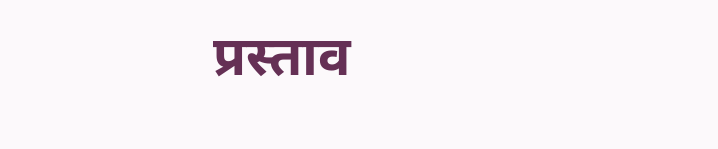प्रस्ताव